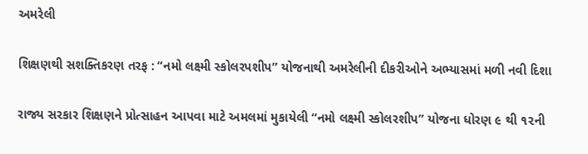અમરેલી

શિક્ષણથી સશક્તિકરણ તરફ : “નમો લક્ષ્મી સ્કોલરપશીપ” યોજનાથી અમરેલીની દીકરીઓને અભ્યાસમાં મળી નવી દિશા

રાજ્ય સરકાર શિક્ષણને પ્રોત્સાહન આપવા માટે અમલમાં મુકાયેલી “નમો લક્ષ્મી સ્કોલરશીપ” યોજના ધોરણ ૯ થી ૧૨ની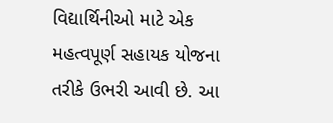વિદ્યાર્થિનીઓ માટે એક મહત્વપૂર્ણ સહાયક યોજના તરીકે ઉભરી આવી છે. આ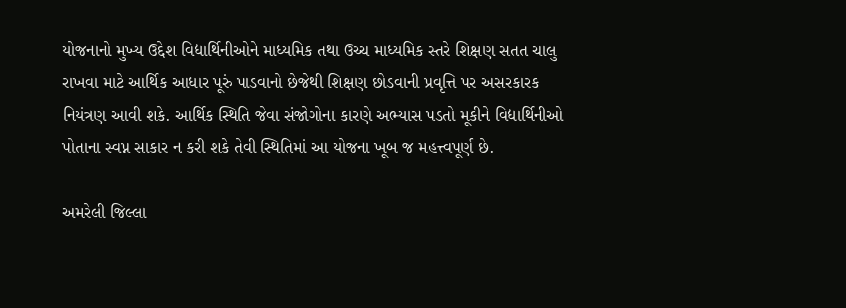યોજનાનો મુખ્ય ઉદ્દેશ વિદ્યાર્થિનીઓને માધ્યમિક તથા ઉચ્ચ માધ્યમિક સ્તરે શિક્ષણ સતત ચાલુ રાખવા માટે આર્થિક આધાર પૂરું પાડવાનો છેજેથી શિક્ષણ છોડવાની પ્રવૃત્તિ પર અસરકારક નિયંત્રણ આવી શકે. આર્થિક સ્થિતિ જેવા સંજોગોના કારણે અભ્યાસ પડતો મૂકીને વિદ્યાર્થિનીઓ પોતાના સ્વપ્ન સાકાર ન કરી શકે તેવી સ્થિતિમાં આ યોજના ખૂબ જ મહત્ત્વપૂર્ણ છે.

અમરેલી જિલ્લા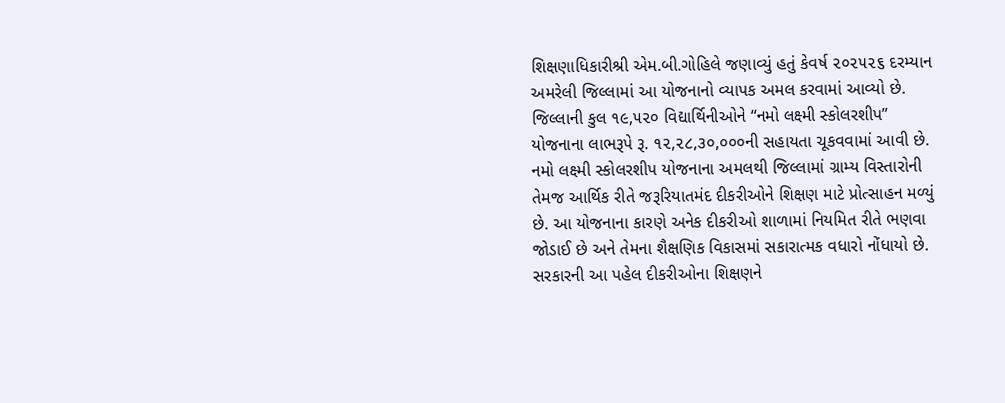શિક્ષણાધિકારીશ્રી એમ.બી.ગોહિલે જણાવ્યું હતું કેવર્ષ ૨૦૨૫૨૬ દરમ્યાન અમરેલી જિલ્લામાં આ યોજનાનો વ્યાપક અમલ કરવામાં આવ્યો છે. જિલ્લાની કુલ ૧૯,૫૨૦ વિદ્યાર્થિનીઓને “નમો લક્ષ્મી સ્કોલરશીપ” યોજનાના લાભરૂપે રૂ. ૧૨,૨૮,૩૦,૦૦૦ની સહાયતા ચૂકવવામાં આવી છે. નમો લક્ષ્મી સ્કોલરશીપ યોજનાના અમલથી જિલ્લામાં ગ્રામ્ય વિસ્તારોની તેમજ આર્થિક રીતે જરૂરિયાતમંદ દીકરીઓને શિક્ષણ માટે પ્રોત્સાહન મળ્યું છે. આ યોજનાના કારણે અનેક દીકરીઓ શાળામાં નિયમિત રીતે ભણવા જોડાઈ છે અને તેમના શૈક્ષણિક વિકાસમાં સકારાત્મક વધારો નોંધાયો છે. સરકારની આ પહેલ દીકરીઓના શિક્ષણને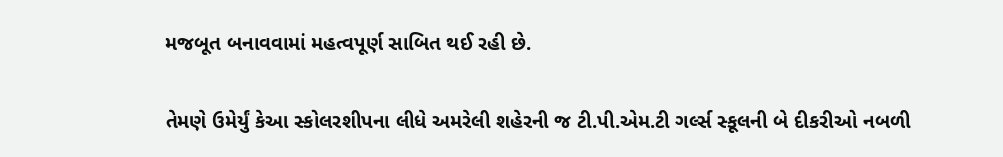મજબૂત બનાવવામાં મહત્વપૂર્ણ સાબિત થઈ રહી છે.

તેમણે ઉમેર્યું કેઆ સ્કોલરશીપના લીધે અમરેલી શહેરની જ ટી.પી.એમ.ટી ગર્લ્સ સ્કૂલની બે દીકરીઓ નબળી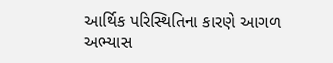આર્થિક પરિસ્થિતિના કારણે આગળ અભ્યાસ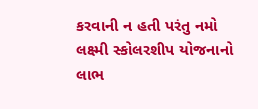કરવાની ન હતી પરંતુ નમો લક્ષ્મી સ્કોલરશીપ યોજનાનો લાભ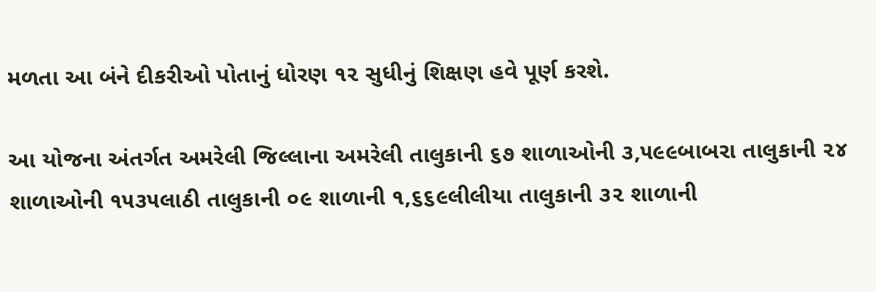મળતા આ બંને દીકરીઓ પોતાનું ધોરણ ૧૨ સુધીનું શિક્ષણ હવે પૂર્ણ કરશે.

આ યોજના અંતર્ગત અમરેલી જિલ્લાના અમરેલી તાલુકાની ૬૭ શાળાઓની ૩,૫૯૯બાબરા તાલુકાની ૨૪ શાળાઓની ૧૫૩૫લાઠી તાલુકાની ૦૯ શાળાની ૧,૬૬૯લીલીયા તાલુકાની ૩૨ શાળાની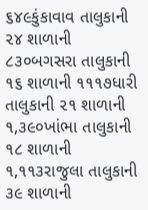૬૪૯કુંકાવાવ તાલુકાની ૨૪ શાળાની ૮૩૦બગસરા તાલુકાની ૧૬ શાળાની ૧૧૧૭ધારી તાલુકાની ૨૧ શાળાની ૧,૩૯૦ખાંભા તાલુકાની ૧૮ શાળાની ૧,૧૧૩રાજુલા તાલુકાની ૩૯ શાળાની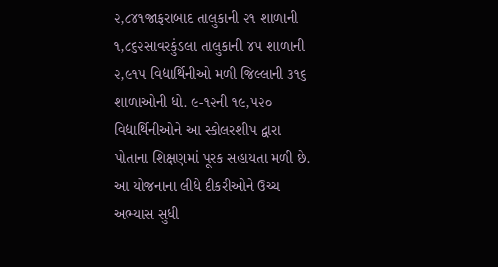૨,૮૪૧જાફરાબાદ તાલુકાની ૨૧ શાળાની ૧,૮૬૨સાવરકુંડલા તાલુકાની ૪૫ શાળાની ૨,૯૧૫ વિદ્યાર્થિનીઓ મળી જિલ્લાની ૩૧૬ શાળાઓની ધો. ૯-૧૨ની ૧૯,૫૨૦ વિદ્યાર્થિનીઓને આ સ્કોલરશીપ દ્વારા પોતાના શિક્ષણમાં પૂરક સહાયતા મળી છે.  આ યોજનાના લીધે દીકરીઓને ઉચ્ચ અભ્યાસ સુધી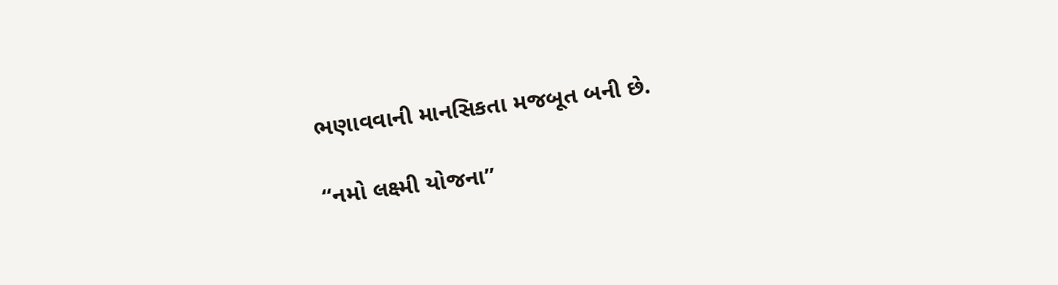ભણાવવાની માનસિકતા મજબૂત બની છે.

“નમો લક્ષ્મી યોજના”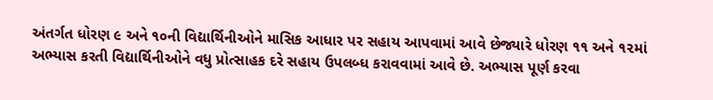અંતર્ગત ધોરણ ૯ અને ૧૦ની વિદ્યાર્થિનીઓને માસિક આધાર પર સહાય આપવામાં આવે છેજ્યારે ધોરણ ૧૧ અને ૧૨માં અભ્યાસ કરતી વિદ્યાર્થિનીઓને વધુ પ્રોત્સાહક દરે સહાય ઉપલબ્ધ કરાવવામાં આવે છે. અભ્યાસ પૂર્ણ કરવા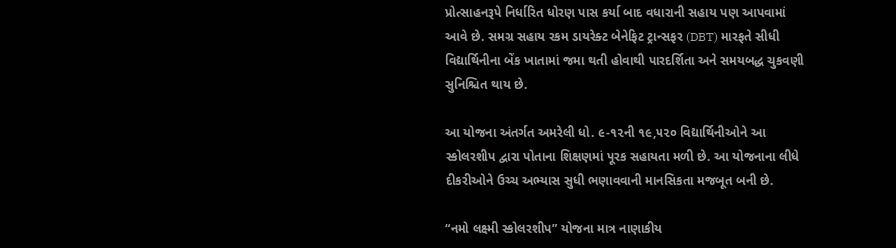પ્રોત્સાહનરૂપે નિર્ધારિત ધોરણ પાસ કર્યા બાદ વધારાની સહાય પણ આપવામાં આવે છે. સમગ્ર સહાય રકમ ડાયરેક્ટ બેનેફિટ ટ્રાન્સફર (DBT) મારફતે સીધી વિદ્યાર્થિનીના બેંક ખાતામાં જમા થતી હોવાથી પારદર્શિતા અને સમયબદ્ધ ચુકવણી સુનિશ્ચિત થાય છે.

આ યોજના અંતર્ગત અમરેલી ધો. ૯-૧૨ની ૧૯,૫૨૦ વિદ્યાર્થિનીઓને આ સ્કોલરશીપ દ્વારા પોતાના શિક્ષણમાં પૂરક સહાયતા મળી છે. આ યોજનાના લીધે દીકરીઓને ઉચ્ચ અભ્યાસ સુધી ભણાવવાની માનસિકતા મજબૂત બની છે.

“નમો લક્ષ્મી સ્કોલરશીપ” યોજના માત્ર નાણાકીય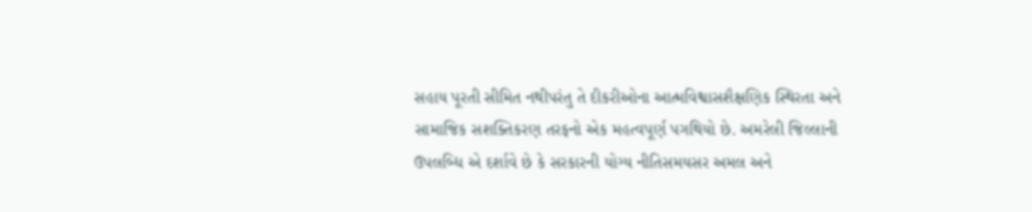સહાય પૂરતી સીમિત નથીપરંતુ તે દીકરીઓના આત્મવિશ્વાસશૈક્ષણિક સ્થિરતા અને સામાજિક સશક્તિકરણ તરફનો એક મહત્વપૂર્ણ પગથિયો છે. અમરેલી જિલ્લાની ઉપલબ્ધિ એ દર્શાવે છે કે સરકારની યોગ્ય નીતિસમયસર અમલ અને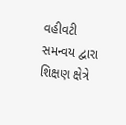વહીવટી સમન્વય દ્વારા શિક્ષણ ક્ષેત્રે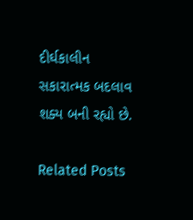દીર્ઘકાલીન સકારાત્મક બદલાવ શક્ય બની રહ્યો છે.

Related Posts